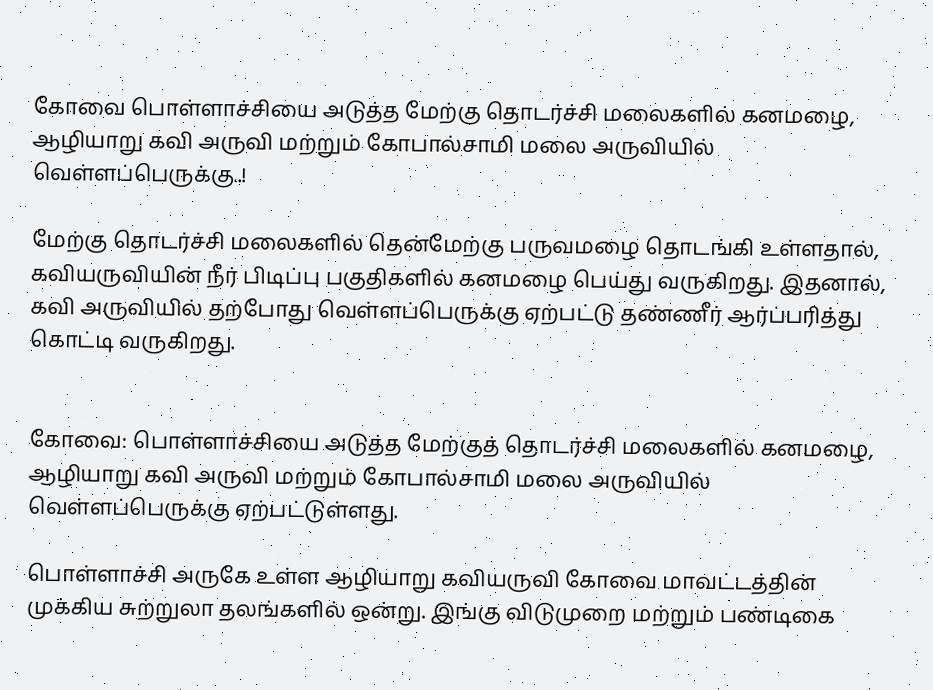கோவை பொள்ளாச்சியை அடுத்த மேற்கு தொடர்ச்சி மலைகளில் கனமழை, ஆழியாறு கவி அருவி மற்றும் கோபால்சாமி மலை அருவியில் வெள்ளப்பெருக்கு..!

மேற்கு தொடர்ச்சி மலைகளில் தென்மேற்கு பருவமழை தொடங்கி உள்ளதால், கவியருவியின் நீர் பிடிப்பு பகுதிகளில் கனமழை பெய்து வருகிறது. இதனால், கவி அருவியில் தற்போது வெள்ளப்பெருக்கு ஏற்பட்டு தண்ணீர் ஆர்ப்பரித்து கொட்டி வருகிறது.


கோவை: பொள்ளாச்சியை அடுத்த மேற்குத் தொடர்ச்சி மலைகளில் கனமழை, ஆழியாறு கவி அருவி மற்றும் கோபால்சாமி மலை அருவியில் வெள்ளப்பெருக்கு ஏற்பட்டுள்ளது.

பொள்ளாச்சி அருகே உள்ள ஆழியாறு கவியருவி கோவை மாவட்டத்தின் முக்கிய சுற்றுலா தலங்களில் ஒன்று. இங்கு விடுமுறை மற்றும் பண்டிகை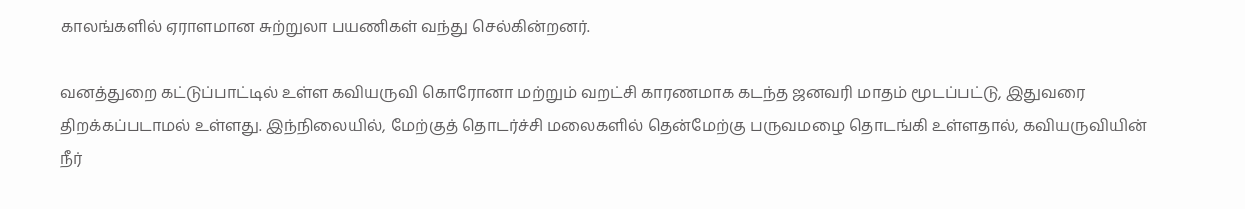காலங்களில் ஏராளமான சுற்றுலா பயணிகள் வந்து செல்கின்றனர்.

வனத்துறை கட்டுப்பாட்டில் உள்ள கவியருவி கொரோனா மற்றும் வறட்சி காரணமாக கடந்த ஜனவரி மாதம் மூடப்பட்டு, இதுவரை திறக்கப்படாமல் உள்ளது. இந்நிலையில், மேற்குத் தொடர்ச்சி மலைகளில் தென்மேற்கு பருவமழை தொடங்கி உள்ளதால், கவியருவியின் நீர்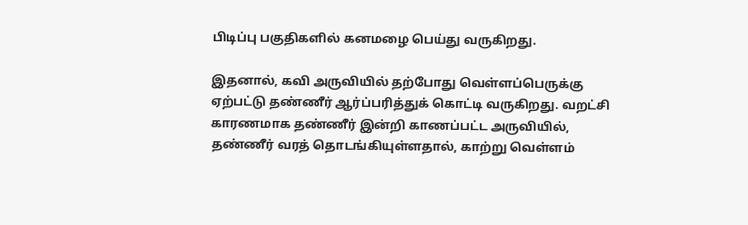பிடிப்பு பகுதிகளில் கனமழை பெய்து வருகிறது.

இதனால், கவி அருவியில் தற்போது வெள்ளப்பெருக்கு ஏற்பட்டு தண்ணீர் ஆர்ப்பரித்துக் கொட்டி வருகிறது. வறட்சி காரணமாக தண்ணீர் இன்றி காணப்பட்ட அருவியில், தண்ணீர் வரத் தொடங்கியுள்ளதால், காற்று வெள்ளம்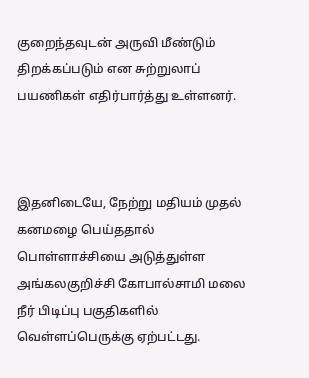குறைந்தவுடன் அருவி மீண்டும் திறக்கப்படும் என சுற்றுலாப் பயணிகள் எதிர்பார்த்து உள்ளனர்.



இதனிடையே, நேற்று மதியம் முதல் கனமழை பெய்ததால் பொள்ளாச்சியை அடுத்துள்ள அங்கலகுறிச்சி கோபால்சாமி மலை நீர் பிடிப்பு பகுதிகளில் வெள்ளப்பெருக்கு ஏற்பட்டது.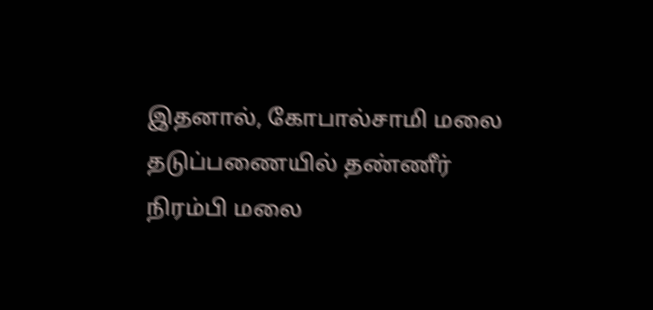இதனால், கோபால்சாமி மலை தடுப்பணையில் தண்ணீர் நிரம்பி மலை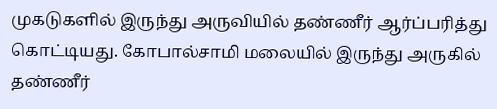முகடுகளில் இருந்து அருவியில் தண்ணீர் ஆர்ப்பரித்து கொட்டியது. கோபால்சாமி மலையில் இருந்து அருகில் தண்ணீர்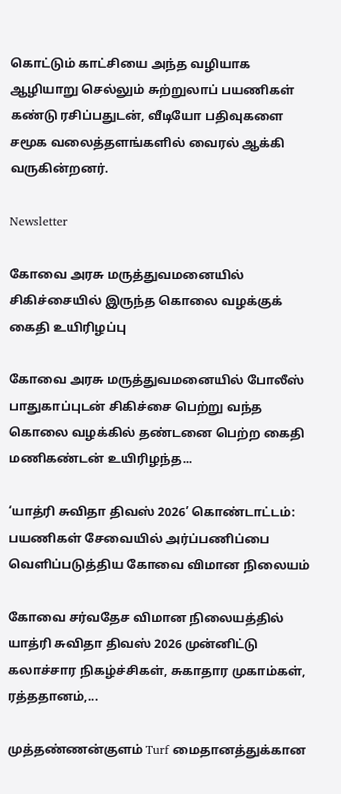கொட்டும் காட்சியை அந்த வழியாக ஆழியாறு செல்லும் சுற்றுலாப் பயணிகள் கண்டு ரசிப்பதுடன், வீடியோ பதிவுகளை சமூக வலைத்தளங்களில் வைரல் ஆக்கி வருகின்றனர்.

Newsletter

கோவை அரசு மருத்துவமனையில் சிகிச்சையில் இருந்த கொலை வழக்குக் கைதி உயிரிழப்பு

கோவை அரசு மருத்துவமனையில் போலீஸ் பாதுகாப்புடன் சிகிச்சை பெற்று வந்த கொலை வழக்கில் தண்டனை பெற்ற கைதி மணிகண்டன் உயிரிழந்த...

‘யாத்ரி சுவிதா திவஸ் 2026’ கொண்டாட்டம்: பயணிகள் சேவையில் அர்ப்பணிப்பை வெளிப்படுத்திய கோவை விமான நிலையம்

கோவை சர்வதேச விமான நிலையத்தில் யாத்ரி சுவிதா திவஸ் 2026 முன்னிட்டு கலாச்சார நிகழ்ச்சிகள், சுகாதார முகாம்கள், ரத்ததானம்,...

முத்தண்ணன்குளம் Turf மைதானத்துக்கான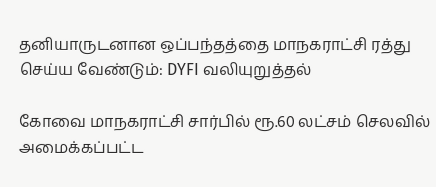தனியாருடனான ஒப்பந்தத்தை மாநகராட்சி ரத்து செய்ய வேண்டும்: DYFI வலியுறுத்தல்

கோவை மாநகராட்சி சார்பில் ரூ.60 லட்சம் செலவில் அமைக்கப்பட்ட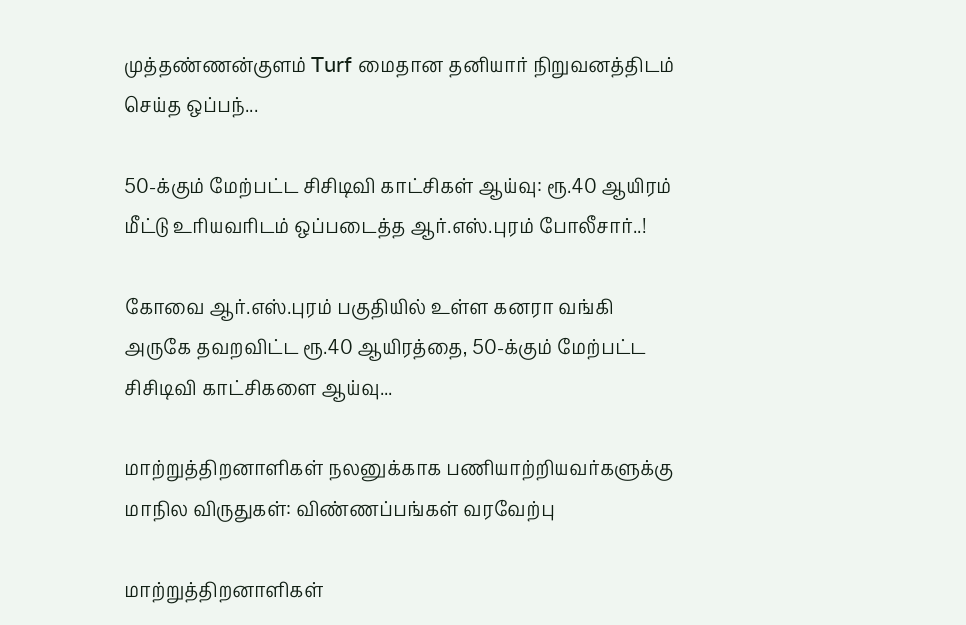முத்தண்ணன்குளம் Turf மைதான தனியார் நிறுவனத்திடம் செய்த ஒப்பந்...

50-க்கும் மேற்பட்ட சிசிடிவி காட்சிகள் ஆய்வு: ரூ.40 ஆயிரம் மீட்டு உரியவரிடம் ஒப்படைத்த ஆர்.எஸ்.புரம் போலீசார்..!

கோவை ஆர்.எஸ்.புரம் பகுதியில் உள்ள கனரா வங்கி அருகே தவறவிட்ட ரூ.40 ஆயிரத்தை, 50-க்கும் மேற்பட்ட சிசிடிவி காட்சிகளை ஆய்வு...

மாற்றுத்திறனாளிகள் நலனுக்காக பணியாற்றியவர்களுக்கு மாநில விருதுகள்: விண்ணப்பங்கள் வரவேற்பு

மாற்றுத்திறனாளிகள்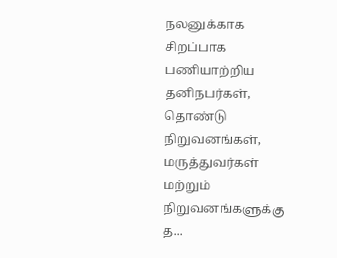நலனுக்காக சிறப்பாக பணியாற்றிய தனிநபர்கள், தொண்டு நிறுவனங்கள், மருத்துவர்கள் மற்றும் நிறுவனங்களுக்கு த...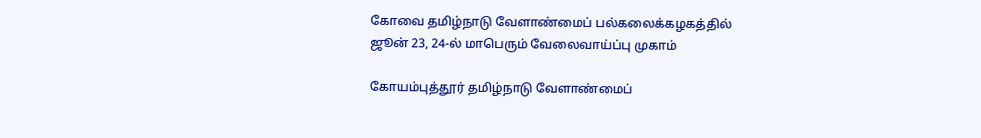கோவை தமிழ்நாடு வேளாண்மைப் பல்கலைக்கழகத்தில் ஜூன் 23, 24-ல் மாபெரும் வேலைவாய்ப்பு முகாம்

கோயம்புத்தூர் தமிழ்நாடு வேளாண்மைப்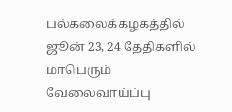பல்கலைக்கழகத்தில் ஜூன் 23, 24 தேதிகளில் மாபெரும் வேலைவாய்ப்பு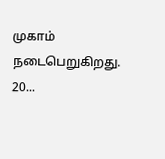முகாம் நடைபெறுகிறது. 20...